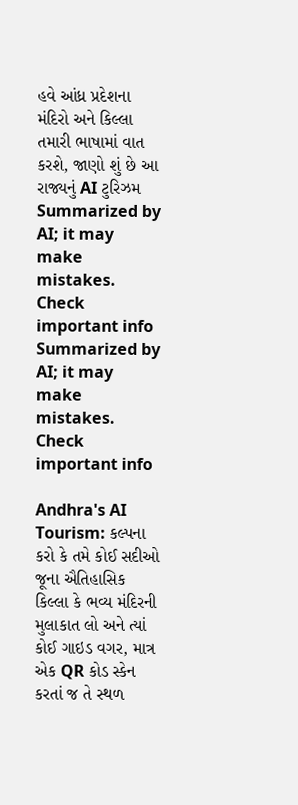હવે આંધ્ર પ્રદેશના મંદિરો અને કિલ્લા તમારી ભાષામાં વાત કરશે, જાણો શું છે આ રાજ્યનું AI ટુરિઝમ
Summarized by AI; it may make mistakes. Check important info
Summarized by AI; it may make mistakes. Check important info

Andhra's AI Tourism: કલ્પના કરો કે તમે કોઈ સદીઓ જૂના ઐતિહાસિક કિલ્લા કે ભવ્ય મંદિરની મુલાકાત લો અને ત્યાં કોઈ ગાઇડ વગર, માત્ર એક QR કોડ સ્કેન કરતાં જ તે સ્થળ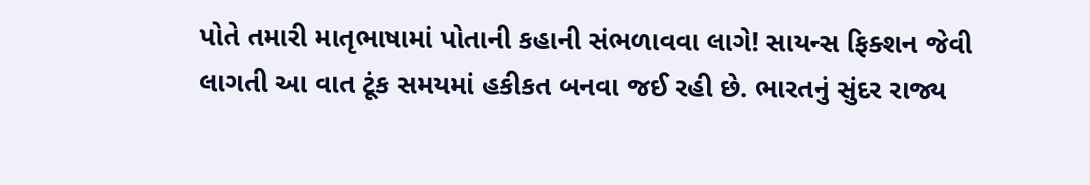પોતે તમારી માતૃભાષામાં પોતાની કહાની સંભળાવવા લાગે! સાયન્સ ફિક્શન જેવી લાગતી આ વાત ટૂંક સમયમાં હકીકત બનવા જઈ રહી છે. ભારતનું સુંદર રાજ્ય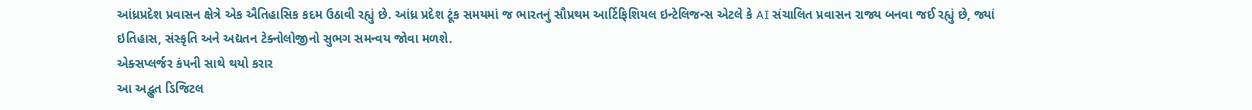આંધ્રપ્રદેશ પ્રવાસન ક્ષેત્રે એક ઐતિહાસિક કદમ ઉઠાવી રહ્યું છે. આંધ્ર પ્રદેશ ટૂંક સમયમાં જ ભારતનું સૌપ્રથમ આર્ટિફિશિયલ ઇન્ટેલિજન્સ એટલે કે AI સંચાલિત પ્રવાસન રાજ્ય બનવા જઈ રહ્યું છે, જ્યાં ઇતિહાસ, સંસ્કૃતિ અને અદ્યતન ટેક્નોલોજીનો સુભગ સમન્વય જોવા મળશે.
એક્સપ્લર્જર કંપની સાથે થયો કરાર
આ અદ્ભુત ડિજિટલ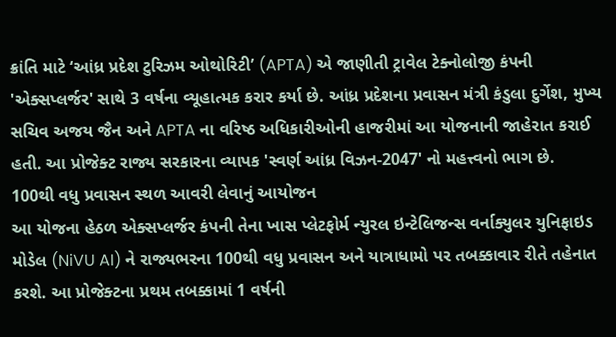ક્રાંતિ માટે ‘આંધ્ર પ્રદેશ ટુરિઝમ ઓથોરિટી’ (APTA) એ જાણીતી ટ્રાવેલ ટેક્નોલોજી કંપની 'એક્સપ્લર્જર' સાથે 3 વર્ષના વ્યૂહાત્મક કરાર કર્યા છે. આંધ્ર પ્રદેશના પ્રવાસન મંત્રી કંડુલા દુર્ગેશ, મુખ્ય સચિવ અજય જૈન અને APTA ના વરિષ્ઠ અધિકારીઓની હાજરીમાં આ યોજનાની જાહેરાત કરાઈ હતી. આ પ્રોજેક્ટ રાજ્ય સરકારના વ્યાપક 'સ્વર્ણ આંધ્ર વિઝન-2047' નો મહત્ત્વનો ભાગ છે.
100થી વધુ પ્રવાસન સ્થળ આવરી લેવાનું આયોજન
આ યોજના હેઠળ એક્સપ્લર્જર કંપની તેના ખાસ પ્લેટફોર્મ ન્યુરલ ઇન્ટેલિજન્સ વર્નાક્યુલર યુનિફાઇડ મોડેલ (NiVU AI) ને રાજ્યભરના 100થી વધુ પ્રવાસન અને યાત્રાધામો પર તબક્કાવાર રીતે તહેનાત કરશે. આ પ્રોજેક્ટના પ્રથમ તબક્કામાં 1 વર્ષની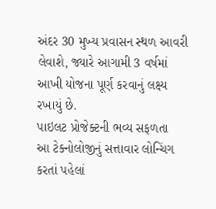અંદર 30 મુખ્ય પ્રવાસન સ્થળ આવરી લેવાશે, જ્યારે આગામી 3 વર્ષમાં આખી યોજના પૂર્ણ કરવાનું લક્ષ્ય રખાયું છે.
પાઇલટ પ્રોજેક્ટની ભવ્ય સફળતા
આ ટેક્નોલોજીનું સત્તાવાર લોન્ચિંગ કરતાં પહેલાં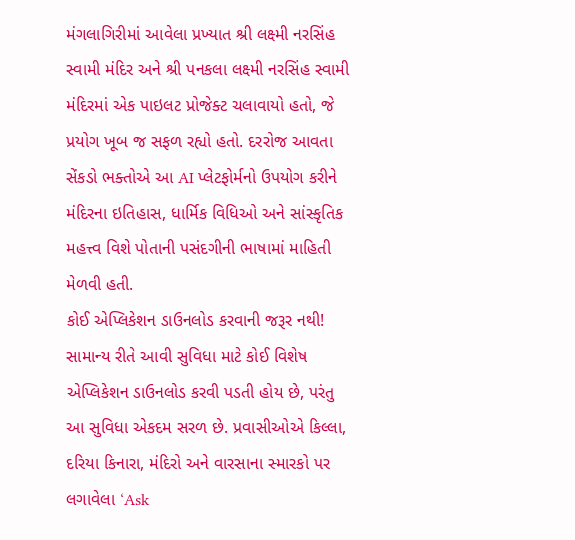મંગલાગિરીમાં આવેલા પ્રખ્યાત શ્રી લક્ષ્મી નરસિંહ સ્વામી મંદિર અને શ્રી પનકલા લક્ષ્મી નરસિંહ સ્વામી મંદિરમાં એક પાઇલટ પ્રોજેક્ટ ચલાવાયો હતો, જે પ્રયોગ ખૂબ જ સફળ રહ્યો હતો. દરરોજ આવતા સેંકડો ભક્તોએ આ AI પ્લેટફોર્મનો ઉપયોગ કરીને મંદિરના ઇતિહાસ, ધાર્મિક વિધિઓ અને સાંસ્કૃતિક મહત્ત્વ વિશે પોતાની પસંદગીની ભાષામાં માહિતી મેળવી હતી.
કોઈ એપ્લિકેશન ડાઉનલોડ કરવાની જરૂર નથી!
સામાન્ય રીતે આવી સુવિધા માટે કોઈ વિશેષ એપ્લિકેશન ડાઉનલોડ કરવી પડતી હોય છે, પરંતુ આ સુવિધા એકદમ સરળ છે. પ્રવાસીઓએ કિલ્લા, દરિયા કિનારા, મંદિરો અને વારસાના સ્મારકો પર લગાવેલા ‘Ask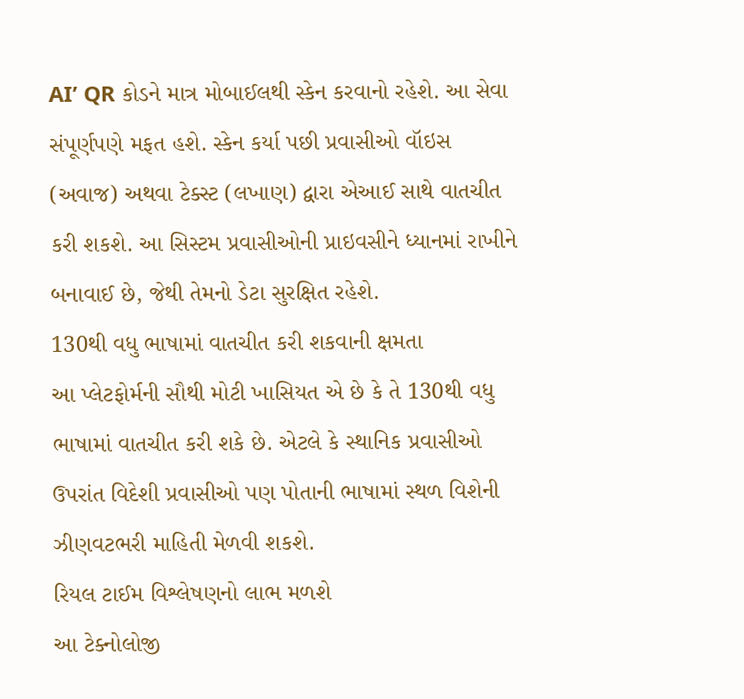AI’ QR કોડને માત્ર મોબાઈલથી સ્કેન કરવાનો રહેશે. આ સેવા સંપૂર્ણપણે મફત હશે. સ્કેન કર્યા પછી પ્રવાસીઓ વૉઇસ (અવાજ) અથવા ટેક્સ્ટ (લખાણ) દ્વારા એઆઈ સાથે વાતચીત કરી શકશે. આ સિસ્ટમ પ્રવાસીઓની પ્રાઇવસીને ધ્યાનમાં રાખીને બનાવાઈ છે, જેથી તેમનો ડેટા સુરક્ષિત રહેશે.
130થી વધુ ભાષામાં વાતચીત કરી શકવાની ક્ષમતા
આ પ્લેટફોર્મની સૌથી મોટી ખાસિયત એ છે કે તે 130થી વધુ ભાષામાં વાતચીત કરી શકે છે. એટલે કે સ્થાનિક પ્રવાસીઓ ઉપરાંત વિદેશી પ્રવાસીઓ પણ પોતાની ભાષામાં સ્થળ વિશેની ઝીણવટભરી માહિતી મેળવી શકશે.
રિયલ ટાઈમ વિશ્લેષણનો લાભ મળશે
આ ટેક્નોલોજી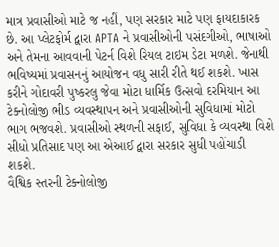માત્ર પ્રવાસીઓ માટે જ નહીં, પણ સરકાર માટે પણ ફાયદાકારક છે. આ પ્લેટફોર્મ દ્વારા APTA ને પ્રવાસીઓની પસંદગીઓ, ભાષાઓ અને તેમના આવવાની પેટર્ન વિશે રિયલ ટાઇમ ડેટા મળશે. જેનાથી ભવિષ્યમાં પ્રવાસનનું આયોજન વધુ સારી રીતે થઈ શકશે. ખાસ કરીને ગોદાવરી પુષ્કરલુ જેવા મોટા ધાર્મિક ઉત્સવો દરમિયાન આ ટેક્નોલોજી ભીડ વ્યવસ્થાપન અને પ્રવાસીઓની સુવિધામાં મોટો ભાગ ભજવશે. પ્રવાસીઓ સ્થળની સફાઈ, સુવિધા કે વ્યવસ્થા વિશે સીધો પ્રતિસાદ પણ આ એઆઈ દ્વારા સરકાર સુધી પહોંચાડી શકશે.
વૈશ્વિક સ્તરની ટેક્નોલોજી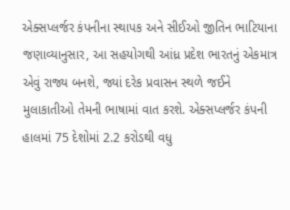એક્સપ્લર્જર કંપનીના સ્થાપક અને સીઈઓ જીતિન ભાટિયાના જણાવ્યાનુસાર, આ સહયોગથી આંધ્ર પ્રદેશ ભારતનું એકમાત્ર એવું રાજ્ય બનશે, જ્યાં દરેક પ્રવાસન સ્થળે જઈને મુલાકાતીઓ તેમની ભાષામાં વાત કરશે. એક્સપ્લર્જર કંપની હાલમાં 75 દેશોમાં 2.2 કરોડથી વધુ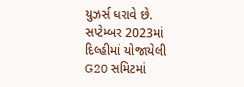યુઝર્સ ધરાવે છે. સપ્ટેમ્બર 2023માં દિલ્હીમાં યોજાયેલી G20 સમિટમાં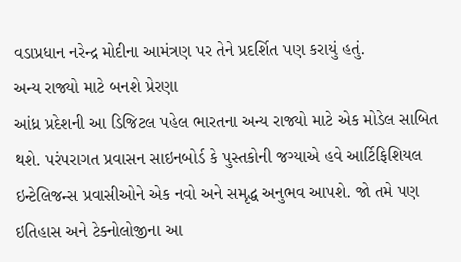વડાપ્રધાન નરેન્દ્ર મોદીના આમંત્રણ પર તેને પ્રદર્શિત પણ કરાયું હતું.
અન્ય રાજ્યો માટે બનશે પ્રેરણા
આંધ્ર પ્રદેશની આ ડિજિટલ પહેલ ભારતના અન્ય રાજ્યો માટે એક મોડેલ સાબિત થશે. પરંપરાગત પ્રવાસન સાઇનબોર્ડ કે પુસ્તકોની જગ્યાએ હવે આર્ટિફિશિયલ ઇન્ટેલિજન્સ પ્રવાસીઓને એક નવો અને સમૃદ્ધ અનુભવ આપશે. જો તમે પણ ઇતિહાસ અને ટેક્નોલોજીના આ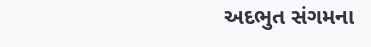અદભુત સંગમના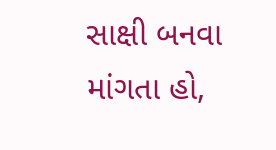સાક્ષી બનવા માંગતા હો,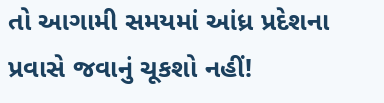તો આગામી સમયમાં આંધ્ર પ્રદેશના પ્રવાસે જવાનું ચૂકશો નહીં!